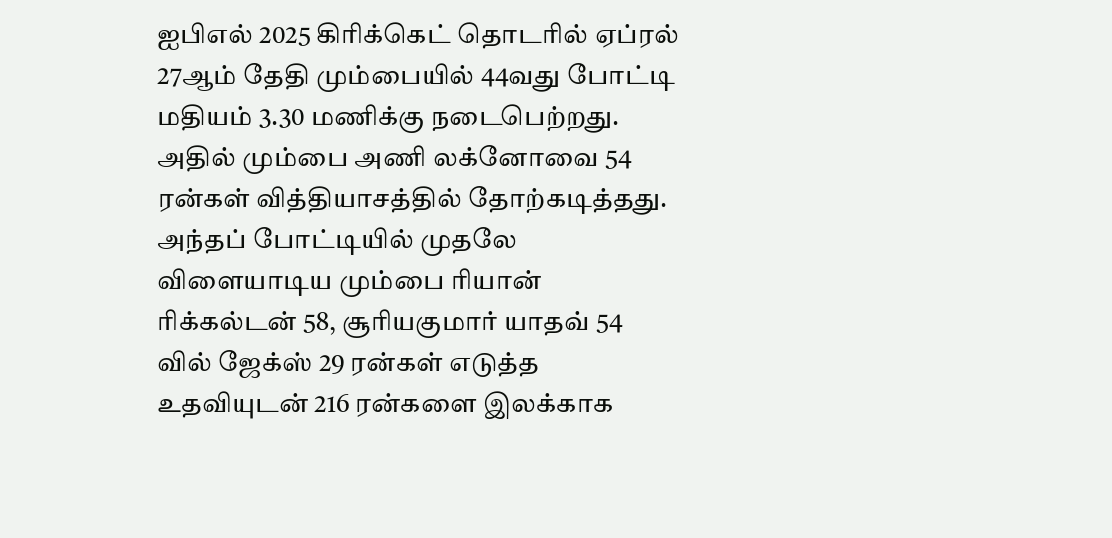ஐபிஎல் 2025 கிரிக்கெட் தொடரில் ஏப்ரல் 27ஆம் தேதி மும்பையில் 44வது போட்டி மதியம் 3.30 மணிக்கு நடைபெற்றது. அதில் மும்பை அணி லக்னோவை 54 ரன்கள் வித்தியாசத்தில் தோற்கடித்தது. அந்தப் போட்டியில் முதலே விளையாடிய மும்பை ரியான் ரிக்கல்டன் 58, சூரியகுமார் யாதவ் 54 வில் ஜேக்ஸ் 29 ரன்கள் எடுத்த உதவியுடன் 216 ரன்களை இலக்காக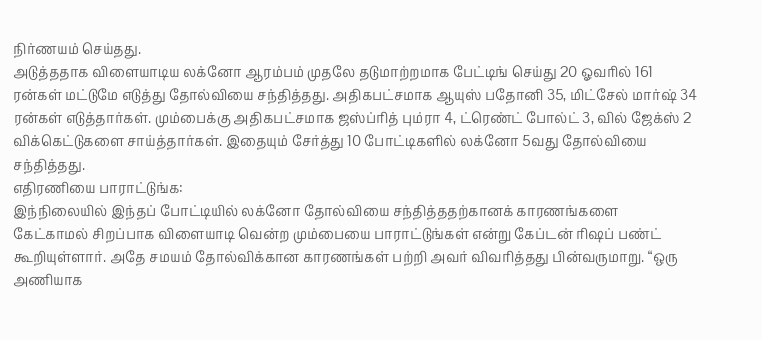நிர்ணயம் செய்தது.
அடுத்ததாக விளையாடிய லக்னோ ஆரம்பம் முதலே தடுமாற்றமாக பேட்டிங் செய்து 20 ஓவரில் 161 ரன்கள் மட்டுமே எடுத்து தோல்வியை சந்தித்தது. அதிகபட்சமாக ஆயுஸ் பதோனி 35, மிட்சேல் மார்ஷ் 34 ரன்கள் எடுத்தார்கள். மும்பைக்கு அதிகபட்சமாக ஜஸ்ப்ரித் பும்ரா 4, ட்ரெண்ட் போல்ட் 3, வில் ஜேக்ஸ் 2 விக்கெட்டுகளை சாய்த்தார்கள். இதையும் சேர்த்து 10 போட்டிகளில் லக்னோ 5வது தோல்வியை சந்தித்தது.
எதிரணியை பாராட்டுங்க:
இந்நிலையில் இந்தப் போட்டியில் லக்னோ தோல்வியை சந்தித்ததற்கானக் காரணங்களை கேட்காமல் சிறப்பாக விளையாடி வென்ற மும்பையை பாராட்டுங்கள் என்று கேப்டன் ரிஷப் பண்ட் கூறியுள்ளார். அதே சமயம் தோல்விக்கான காரணங்கள் பற்றி அவர் விவரித்தது பின்வருமாறு. “ஒரு அணியாக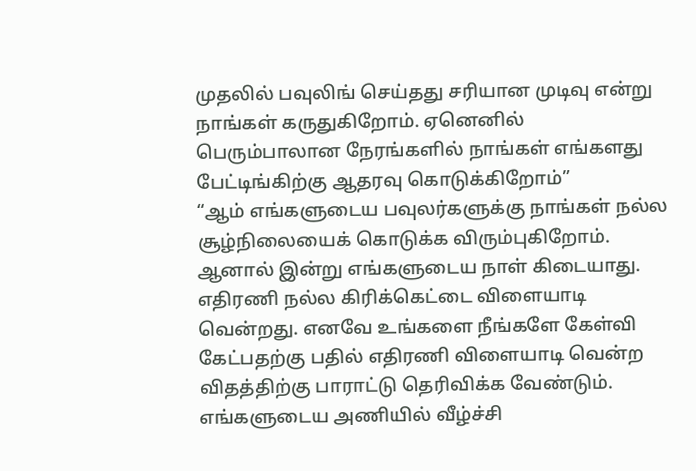முதலில் பவுலிங் செய்தது சரியான முடிவு என்று நாங்கள் கருதுகிறோம். ஏனெனில் பெரும்பாலான நேரங்களில் நாங்கள் எங்களது பேட்டிங்கிற்கு ஆதரவு கொடுக்கிறோம்”
“ஆம் எங்களுடைய பவுலர்களுக்கு நாங்கள் நல்ல சூழ்நிலையைக் கொடுக்க விரும்புகிறோம். ஆனால் இன்று எங்களுடைய நாள் கிடையாது. எதிரணி நல்ல கிரிக்கெட்டை விளையாடி வென்றது. எனவே உங்களை நீங்களே கேள்வி கேட்பதற்கு பதில் எதிரணி விளையாடி வென்ற விதத்திற்கு பாராட்டு தெரிவிக்க வேண்டும். எங்களுடைய அணியில் வீழ்ச்சி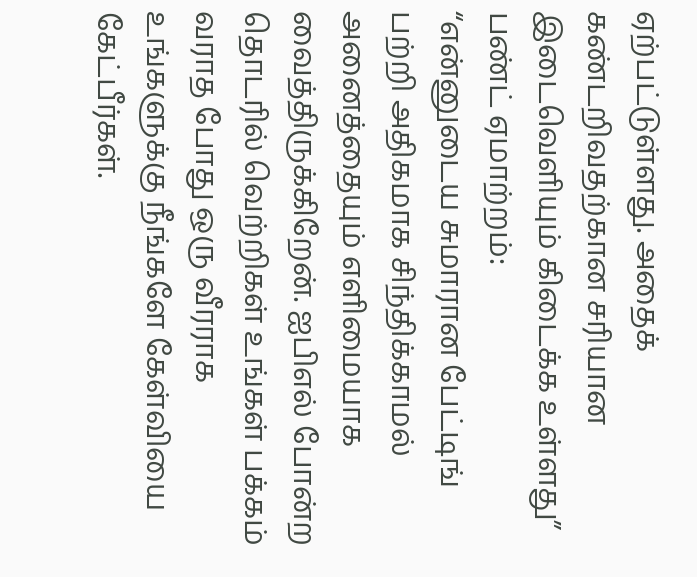ஏற்பட்டுள்ளது. அதைக் கண்டறிவதற்கான சரியான இடைவெளியும் கிடைக்க உள்ளது”
பண்ட் ஏமாற்றம்:
“என்னுடைய சுமாரான பேட்டிங் பற்றி அதிகமாக சிந்திக்காமல் அனைத்தையும் எளிமையாக வைத்திருக்கிறேன். ஐபிஎல் போன்ற தொடரில் வெற்றிகள் உங்கள் பக்கம் வராத போது ஒரு வீரராக உங்களுக்கு நீங்களே கேள்வியை கேட்பீர்கள்.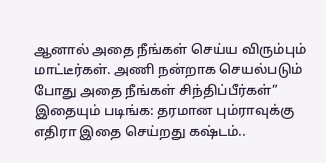ஆனால் அதை நீங்கள் செய்ய விரும்பும் மாட்டீர்கள். அணி நன்றாக செயல்படும் போது அதை நீங்கள் சிந்திப்பீர்கள்”
இதையும் படிங்க: தரமான பும்ராவுக்கு எதிரா இதை செய்றது கஷ்டம்..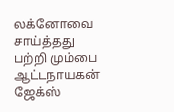லக்னோவை சாய்த்தது பற்றி மும்பை ஆட்டநாயகன் ஜேக்ஸ்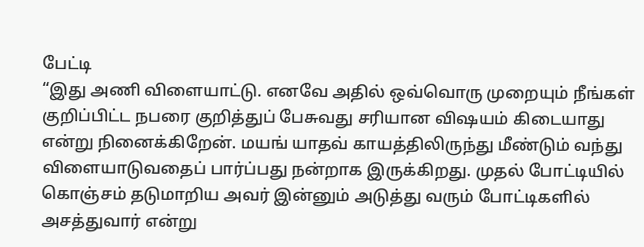பேட்டி
“இது அணி விளையாட்டு. எனவே அதில் ஒவ்வொரு முறையும் நீங்கள் குறிப்பிட்ட நபரை குறித்துப் பேசுவது சரியான விஷயம் கிடையாது என்று நினைக்கிறேன். மயங் யாதவ் காயத்திலிருந்து மீண்டும் வந்து விளையாடுவதைப் பார்ப்பது நன்றாக இருக்கிறது. முதல் போட்டியில் கொஞ்சம் தடுமாறிய அவர் இன்னும் அடுத்து வரும் போட்டிகளில் அசத்துவார் என்று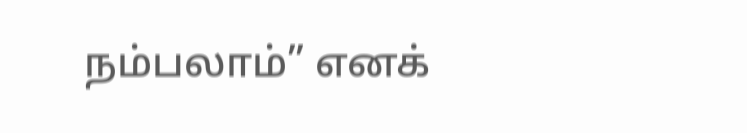நம்பலாம்” எனக்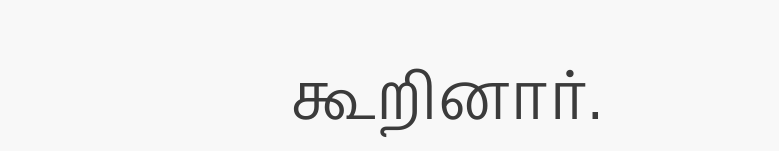கூறினார்.